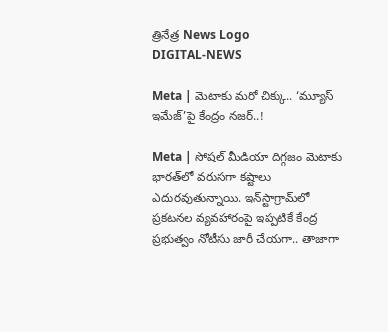త్రినేత్ర News Logo
DIGITAL-NEWS

Meta | మెటాకు మరో చిక్కు.. ‘మ్యూస్‌ ఇమేజ్‌’పై కేంద్రం నజర్‌..!

Meta | సోషల్‌ మీడియా దిగ్గజం మెటాకు భారత్‌లో వరుసగా కష్టాలు ఎదురవుతున్నాయి. ఇన్‌స్టాగ్రామ్‌లో ప్రకటనల వ్యవహారంపై ఇప్పటికే కేంద్ర ప్రభుత్వం నోటీసు జారీ చేయగా.. తాజాగా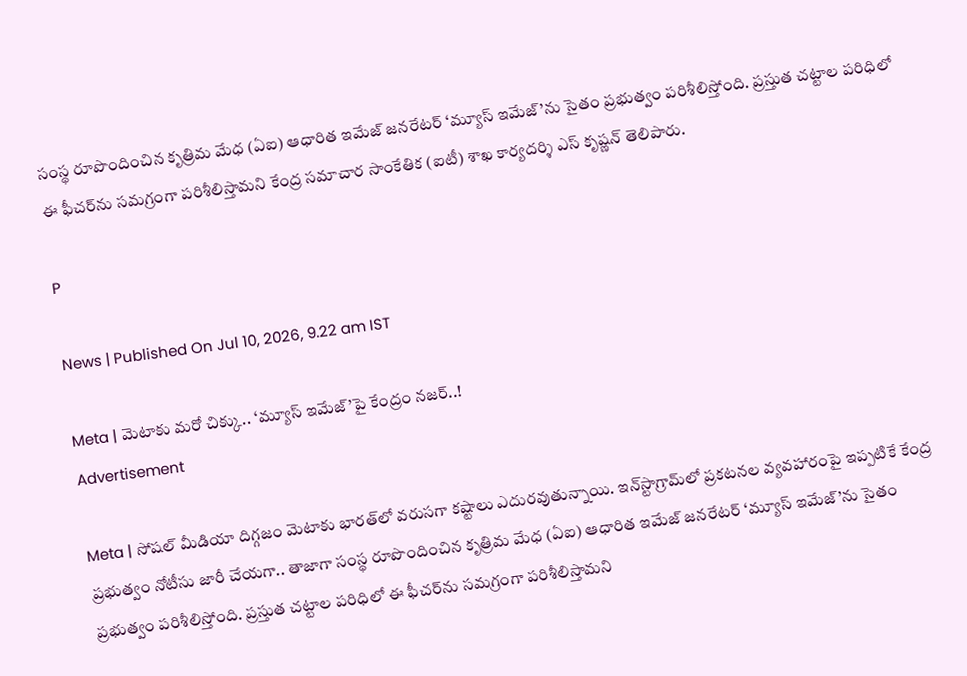సంస్థ రూపొందించిన కృత్రిమ మేధ (ఏఐ) ఆధారిత ఇమేజ్‌ జనరేటర్‌ ‘మ్యూస్‌ ఇమేజ్‌’ను సైతం ప్రభుత్వం పరిశీలిస్తోంది. ప్రస్తుత చట్టాల పరిధిలో ఈ ఫీచర్‌ను సమగ్రంగా పరిశీలిస్తామని కేంద్ర సమాచార సాంకేతిక (ఐటీ) శాఖ కార్యదర్శి ఎస్‌ కృష్ణన్‌ తెలిపారు.

P

News | Published On Jul 10, 2026, 9.22 am IST

Meta | మెటాకు మరో చిక్కు.. ‘మ్యూస్‌ ఇమేజ్‌’పై కేంద్రం నజర్‌..!
Advertisement

Meta | సోషల్‌ మీడియా దిగ్గజం మెటాకు భారత్‌లో వరుసగా కష్టాలు ఎదురవుతున్నాయి. ఇన్‌స్టాగ్రామ్‌లో ప్రకటనల వ్యవహారంపై ఇప్పటికే కేంద్ర ప్రభుత్వం నోటీసు జారీ చేయగా.. తాజాగా సంస్థ రూపొందించిన కృత్రిమ మేధ (ఏఐ) ఆధారిత ఇమేజ్‌ జనరేటర్‌ ‘మ్యూస్‌ ఇమేజ్‌’ను సైతం ప్రభుత్వం పరిశీలిస్తోంది. ప్రస్తుత చట్టాల పరిధిలో ఈ ఫీచర్‌ను సమగ్రంగా పరిశీలిస్తామని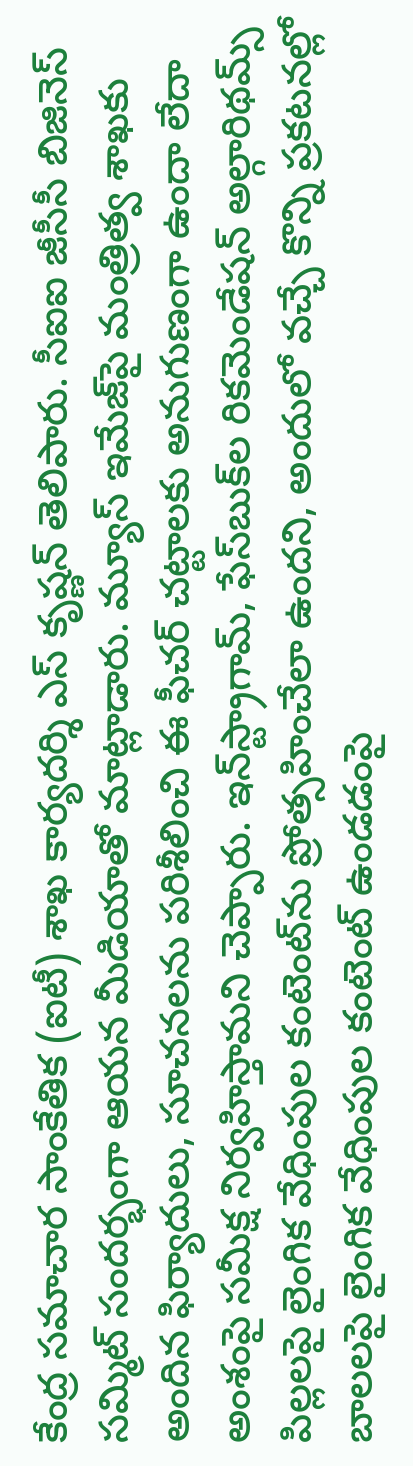కేంద్ర సమాచార సాంకేతిక (ఐటీ) శాఖ కార్యదర్శి ఎస్‌ కృష్ణన్‌ తెలిపారు. సీఐఐ జీసీసీ బిజినెస్‌ సమ్మిట్‌ సందర్భంగా ఆయన మీడియాతో మాట్లాడారు. మ్యూస్‌ ఇమేజ్‌పై మంత్రిత్వ శాఖకు అందిన ఫిర్యాదులు, సూచనలను పరిశీలించి ఈ ఫీచర్‌ చట్టాలకు అనుగుణంగా ఉందా లేదా అంశంపై సమీక్ష నిర్వహిస్తామని చెప్పారు. ఇన్‌స్ట్రాగామ్‌, ఫేస్‌బుక్‌ల రికమెండేషన్‌ అల్గారిథమ్స్‌ పిల్లలపై లైంగిక వేధింపుల కంటెంట్‌ను ప్రోత్సహించేలా ఉందని, అందులో వచ్చే కొన్ని ప్రకటనల్లో బాలలపై లైంగిక వేధింపుల కంటెంట్‌ ఉండడంపై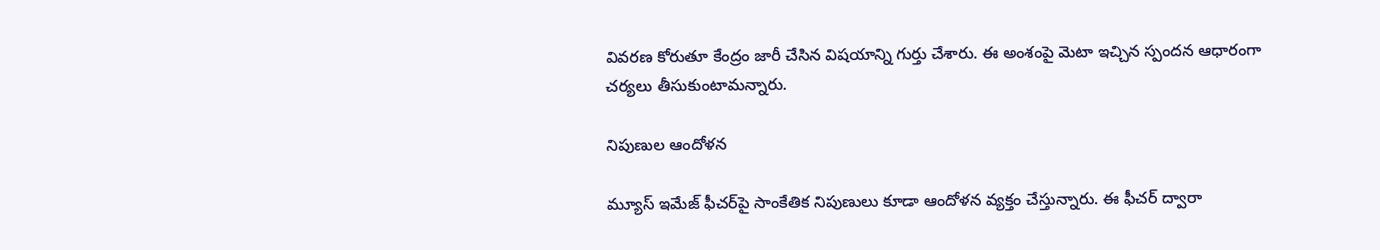వివరణ కోరుతూ కేంద్రం జారీ చేసిన విషయాన్ని గుర్తు చేశారు. ఈ అంశంపై మెటా ఇచ్చిన స్పందన ఆధారంగా చర్యలు తీసుకుంటామన్నారు.

నిపుణుల ఆందోళన

మ్యూస్‌ ఇమేజ్‌ ఫీచర్‌పై సాంకేతిక నిపుణులు కూడా ఆందోళన వ్యక్తం చేస్తున్నారు. ఈ ఫీచర్‌ ద్వారా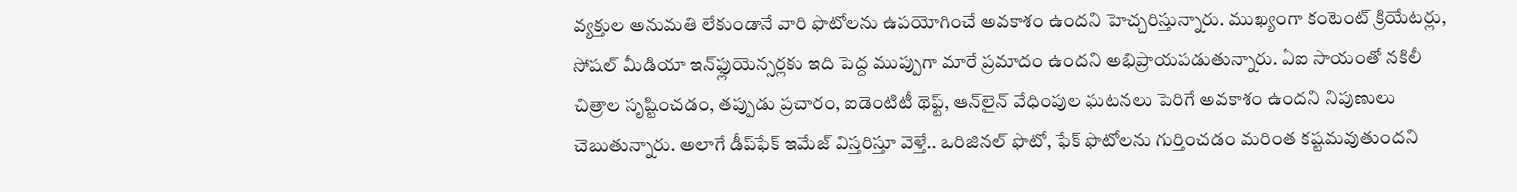వ్యక్తుల అనుమతి లేకుండానే వారి ఫొటోలను ఉపయోగించే అవకాశం ఉందని హెచ్చరిస్తున్నారు. ముఖ్యంగా కంటెంట్‌ క్రియేటర్లు, సోషల్‌ మీడియా ఇన్‌ఫ్లుయెన్సర్లకు ఇది పెద్ద ముప్పుగా మారే ప్రమాదం ఉందని అభిప్రాయపడుతున్నారు. ఏఐ సాయంతో నకిలీ చిత్రాల సృష్టించడం, తప్పుడు ప్రచారం, ఐడెంటిటీ థెఫ్ట్‌, ఆన్‌లైన్‌ వేధింపుల ఘటనలు పెరిగే అవకాశం ఉందని నిపుణులు చెబుతున్నారు. అలాగే డీప్‌ఫేక్‌ ఇమేజ్‌ విస్తరిస్తూ వెళ్తే.. ఒరిజినల్‌ ఫొటో, ఫేక్‌ ఫొటోలను గుర్తించడం మరింత కష్టమవుతుందని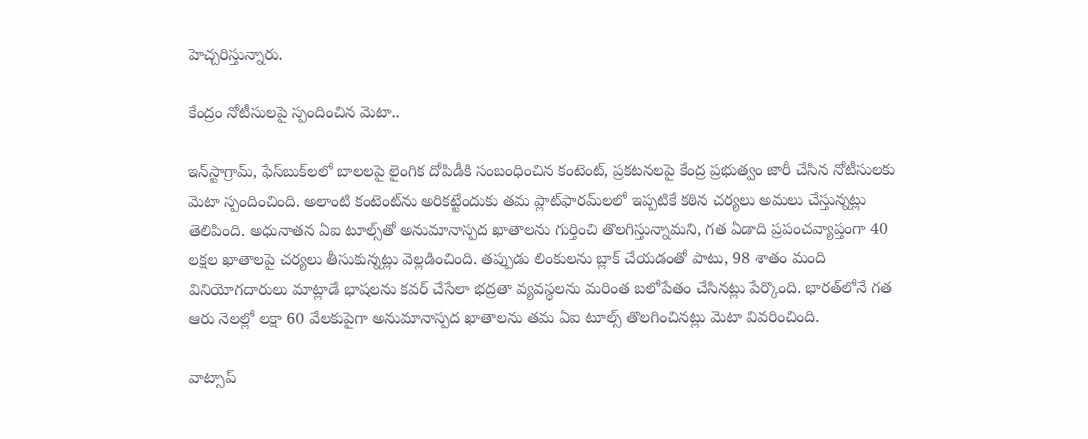హెచ్చరిస్తున్నారు.

కేంద్రం నోటీసులపై స్పందించిన మెటా..

ఇన్‌స్టాగ్రామ్‌, ఫేస్‌బుక్‌లలో బాలలపై లైంగిక దోపిడీకి సంబంధించిన కంటెంట్‌, ప్రకటనలపై కేంద్ర ప్రభుత్వం జారీ చేసిన నోటీసులకు మెటా స్పందించింది. అలాంటి కంటెంట్‌ను అరికట్టేందుకు తమ ప్లాట్‌ఫారమ్‌లలో ఇప్పటికే కఠిన చర్యలు అమలు చేస్తున్నట్లు తెలిపింది. అధునాతన ఏఐ టూల్స్‌తో అనుమానాస్పద ఖాతాలను గుర్తించి తొలగిస్తున్నామని, గత ఏడాది ప్రపంచవ్యాప్తంగా 40 లక్షల ఖాతాలపై చర్యలు తీసుకున్నట్లు వెల్లడించింది. తప్పుడు లింకులను బ్లాక్‌ చేయడంతో పాటు, 98 శాతం మంది వినియోగదారులు మాట్లాడే భాషలను కవర్‌ చేసేలా భద్రతా వ్యవస్థలను మరింత బలోపేతం చేసినట్లు పేర్కొంది. భారత్‌లోనే గత ఆరు నెలల్లో లక్షా 60 వేలకుపైగా అనుమానాస్పద ఖాతాలను తమ ఏఐ టూల్స్‌ తొలగించినట్లు మెటా వివరించింది.

వాట్సాప్‌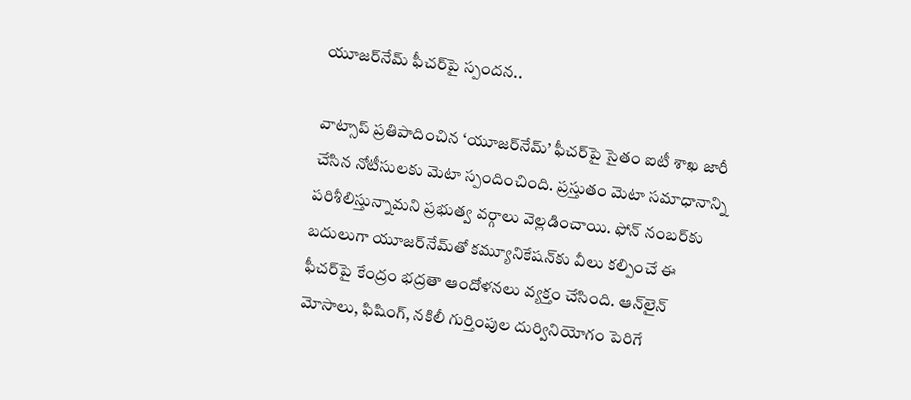యూజర్‌నేమ్‌ ఫీచర్‌పై స్పందన..

వాట్సాప్‌ ప్రతిపాదించిన ‘యూజర్‌నేమ్‌’ ఫీచర్‌పై సైతం ఐటీ శాఖ జారీ చేసిన నోటీసులకు మెటా స్పందించింది. ప్రస్తుతం మెటా సమాధానాన్ని పరిశీలిస్తున్నామని ప్రభుత్వ వర్గాలు వెల్లడించాయి. ఫోన్‌ నంబర్‌కు బదులుగా యూజర్‌నేమ్‌తో కమ్యూనికేషన్‌కు వీలు కల్పించే ఈ ఫీచర్‌పై కేంద్రం భద్రతా ఆందోళనలు వ్యక్తం చేసింది. ఆన్‌లైన్‌ మోసాలు, ఫిషింగ్‌, నకిలీ గుర్తింపుల దుర్వినియోగం పెరిగే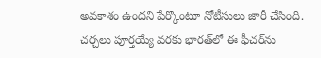అవకాశం ఉందని పేర్కొంటూ నోటీసులు జారీ చేసింది. చర్చలు పూర్తయ్యే వరకు భారత్‌లో ఈ ఫీచర్‌ను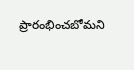ప్రారంభించబోమని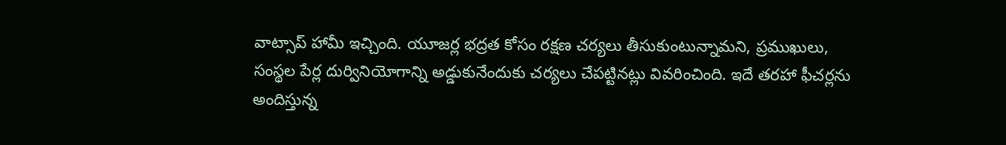వాట్సాప్‌ హామీ ఇచ్చింది. యూజర్ల భద్రత కోసం రక్షణ చర్యలు తీసుకుంటున్నామని, ప్రముఖులు, సంస్థల పేర్ల దుర్వినియోగాన్ని అడ్డుకునేందుకు చర్యలు చేపట్టినట్లు వివరించింది. ఇదే తరహా ఫీచర్లను అందిస్తున్న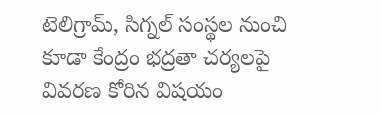టెలిగ్రామ్‌, సిగ్నల్‌ సంస్థల నుంచి కూడా కేంద్రం భద్రతా చర్యలపై వివరణ కోరిన విషయం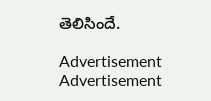తెలిసిందే.

Advertisement
Advertisement